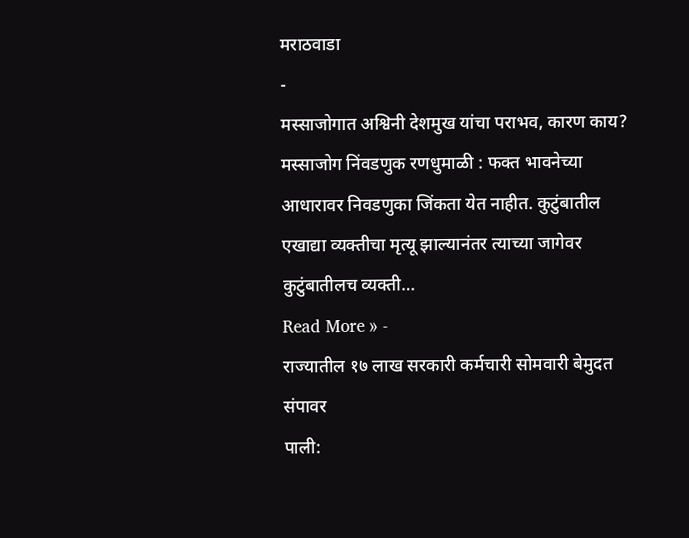मराठवाडा
-
मस्साजोगात अश्विनी देशमुख यांचा पराभव, कारण काय?
मस्साजोग निंवडणुक रणधुमाळी : फक्त भावनेच्या आधारावर निवडणुका जिंकता येत नाहीत. कुटुंबातील एखाद्या व्यक्तीचा मृत्यू झाल्यानंतर त्याच्या जागेवर कुटुंबातीलच व्यक्ती…
Read More » -
राज्यातील १७ लाख सरकारी कर्मचारी सोमवारी बेमुदत संपावर
पाली: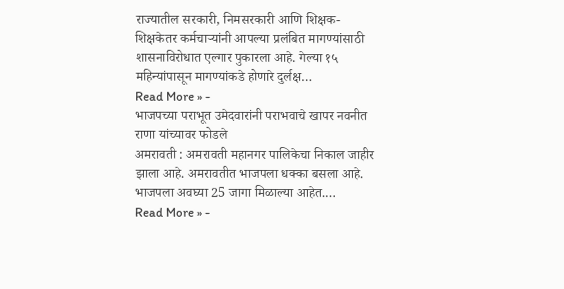राज्यातील सरकारी, निमसरकारी आणि शिक्षक-शिक्षकेतर कर्मचाऱ्यांनी आपल्या प्रलंबित मागण्यांसाठी शासनाविरोधात एल्गार पुकारला आहे. गेल्या १५ महिन्यांपासून मागण्यांकडे होणारे दुर्लक्ष…
Read More » -
भाजपच्या पराभूत उमेदवारांनी पराभवाचे खापर नवनीत राणा यांच्यावर फोडले
अमरावती : अमरावती महानगर पालिकेचा निकाल जाहीर झाला आहे. अमरावतीत भाजपला धक्का बसला आहे. भाजपला अवघ्या 25 जागा मिळाल्या आहेत.…
Read More » -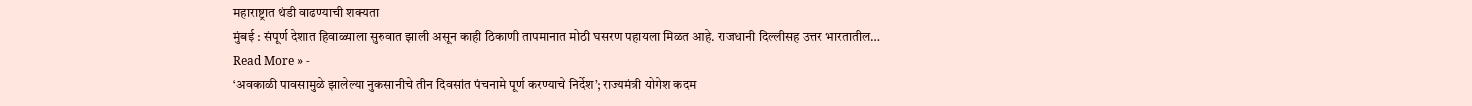महाराष्ट्रात थंडी वाढण्याची शक्यता
मुंबई : संपूर्ण देशात हिवाळ्याला सुरुवात झाली असून काही ठिकाणी तापमानात मोठी घसरण पहायला मिळत आहे. राजधानी दिल्लीसह उत्तर भारतातील…
Read More » -
‘अवकाळी पावसामुळे झालेल्या नुकसानीचे तीन दिवसांत पंचनामे पूर्ण करण्याचे निर्देश’; राज्यमंत्री योगेश कदम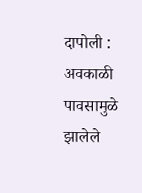दापोली : अवकाळी पावसामुळे झालेले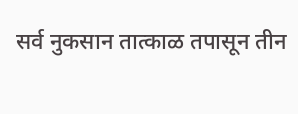सर्व नुकसान तात्काळ तपासून तीन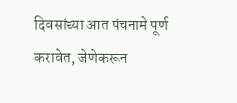दिवसांच्या आत पंचनामे पूर्ण करावेत, जेणेकरून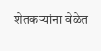शेतकऱ्यांना वेळेत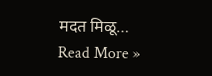मदत मिळू…
Read More »